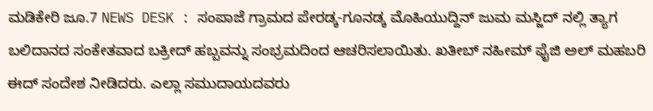ಮಡಿಕೇರಿ ಜೂ.7 NEWS DESK : ಸಂಪಾಜೆ ಗ್ರಾಮದ ಪೇರಡ್ಕ-ಗೂನಡ್ಕ ಮೊಹಿಯುದ್ದಿನ್ ಜುಮ ಮಸ್ಜಿದ್ ನಲ್ಲಿ ತ್ಯಾಗ ಬಲಿದಾನದ ಸಂಕೇತವಾದ ಬಕ್ರೀದ್ ಹಬ್ಬವನ್ನು ಸಂಭ್ರಮದಿಂದ ಆಚರಿಸಲಾಯಿತು. ಖತೀಬ್ ನಹೀಮ್ ಫೈಜಿ ಅಲ್ ಮಹಬರಿ ಈದ್ ಸಂದೇಶ ನೀಡಿದರು. ಎಲ್ಲಾ ಸಮುದಾಯದವರು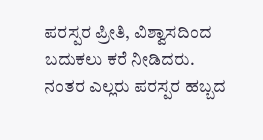ಪರಸ್ಪರ ಪ್ರೀತಿ, ವಿಶ್ವಾಸದಿಂದ ಬದುಕಲು ಕರೆ ನೀಡಿದರು. ನಂತರ ಎಲ್ಲರು ಪರಸ್ಪರ ಹಬ್ಬದ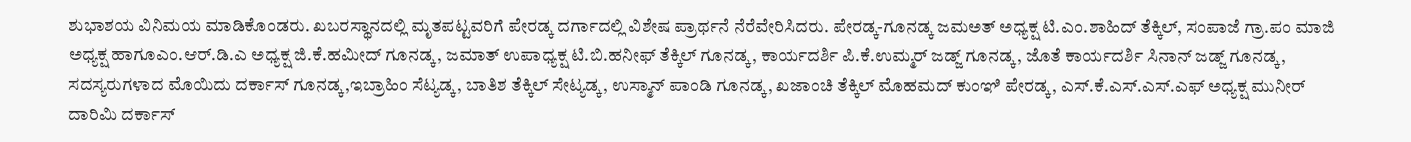ಶುಭಾಶಯ ವಿನಿಮಯ ಮಾಡಿಕೊಂಡರು. ಖಬರಸ್ಥಾನದಲ್ಲಿ ಮೃತಪಟ್ಟವರಿಗೆ ಪೇರಡ್ಕ ದರ್ಗಾದಲ್ಲಿ ವಿಶೇಷ ಪ್ರಾರ್ಥನೆ ನೆರೆವೇರಿಸಿದರು. ಪೇರಡ್ಕ-ಗೂನಡ್ಕ ಜಮಅತ್ ಅಧ್ಯಕ್ಷ ಟಿ.ಎಂ.ಶಾಹಿದ್ ತೆಕ್ಕಿಲ್, ಸಂಪಾಜೆ ಗ್ರಾ.ಪಂ ಮಾಜಿ ಅಧ್ಯಕ್ಷ ಹಾಗೂಎಂ.ಆರ್.ಡಿ.ಎ ಅಧ್ಯಕ್ಷ ಜಿ.ಕೆ.ಹಮೀದ್ ಗೂನಡ್ಕ, ಜಮಾತ್ ಉಪಾಧ್ಯಕ್ಷ ಟಿ.ಬಿ.ಹನೀಫ್ ತೆಕ್ಕಿಲ್ ಗೂನಡ್ಕ, ಕಾರ್ಯದರ್ಶಿ ಪಿ.ಕೆ.ಉಮ್ಮರ್ ಜಡ್ಜ್ ಗೂನಡ್ಕ, ಜೊತೆ ಕಾರ್ಯದರ್ಶಿ ಸಿನಾನ್ ಜಡ್ಜ್ ಗೂನಡ್ಕ, ಸದಸ್ಯರುಗಳಾದ ಮೊಯಿದು ದರ್ಕಾಸ್ ಗೂನಡ್ಕ,ಇಬ್ರಾಹಿಂ ಸೆಟ್ಯಡ್ಕ, ಬಾತಿಶ ತೆಕ್ಕಿಲ್ ಸೇಟ್ಯಡ್ಕ, ಉಸ್ಮಾನ್ ಪಾಂಡಿ ಗೂನಡ್ಕ, ಖಜಾಂಚಿ ತೆಕ್ಕಿಲ್ ಮೊಹಮದ್ ಕುಂಞಿ ಪೇರಡ್ಕ, ಎಸ್.ಕೆ.ಎಸ್.ಎಸ್.ಎಫ್ ಅಧ್ಯಕ್ಷ ಮುನೀರ್ ದಾರಿಮಿ ದರ್ಕಾಸ್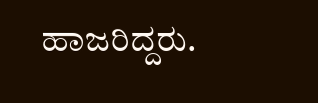ಹಾಜರಿದ್ದರು.